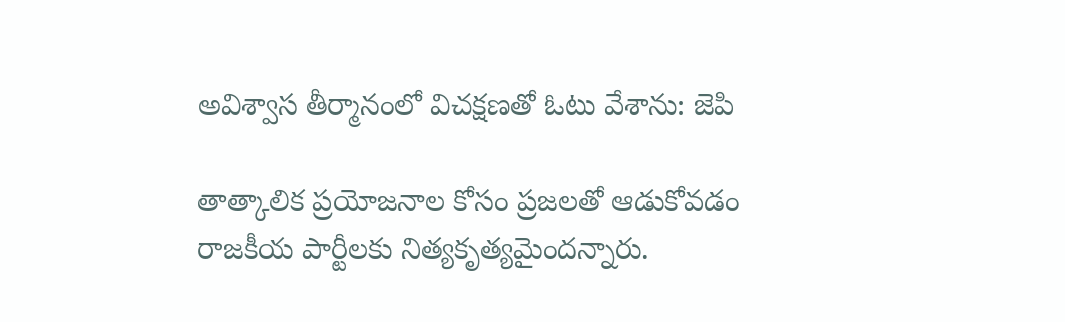అవిశ్వాస తీర్మానంలో విచక్షణతో ఓటు వేశాను: జెపి

తాత్కాలిక ప్రయోజనాల కోసం ప్రజలతో ఆడుకోవడం రాజకీయ పార్టీలకు నిత్యకృత్యమైందన్నారు.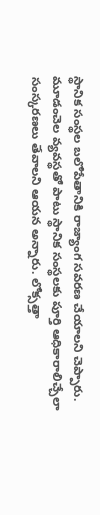స్థానిక సంస్థల బలోపేతానికి రాజ్యాంగ సవరణ చేయాలని చెప్పారు. మూడంచెల వ్యవస్థతో పాటు స్థానిక సంస్థలకు పూర్తి ఆధికారాలిచ్చేలా సంస్కరణలు తేవాలని ఆయన అన్నారు. లోక్సత్తా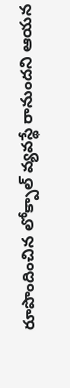రూపొందించిన లోక్పాల్ వ్యవస్థే రానుందని ఆయన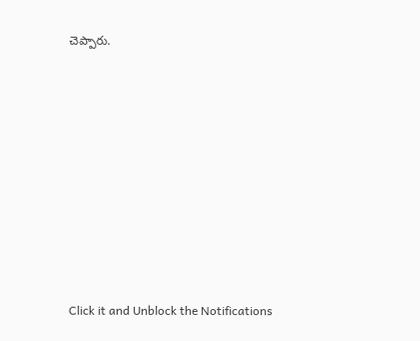చెప్పారు.












Click it and Unblock the Notifications